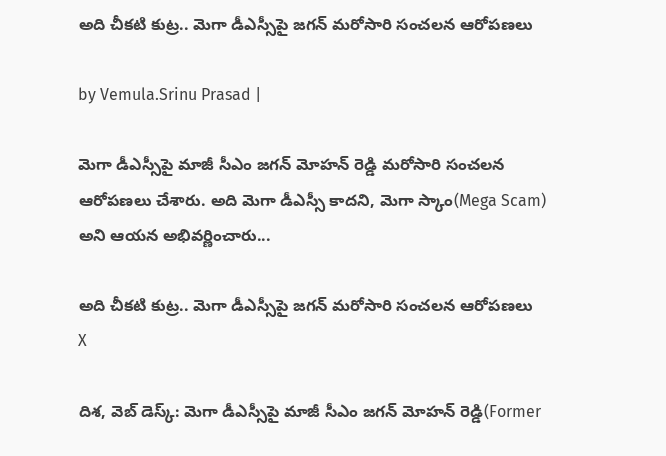అది చీకటి కుట్ర.. మెగా డీఎస్సీపై జగన్ మరోసారి సంచలన ఆరోపణలు

by Vemula.Srinu Prasad |

మెగా డీఎస్సీపై మాజీ సీఎం జగన్ మోహన్ రెడ్డి మరోసారి సంచలన ఆరోపణలు చేశారు. అది మెగా డీఎస్సీ కాదని, మెగా స్కాం(Mega Scam) అని ఆయన అభివర్ణించారు...

అది చీకటి కుట్ర.. మెగా డీఎస్సీపై జగన్ మరోసారి సంచలన ఆరోపణలు
X

దిశ, వెబ్ డెస్క్: మెగా డీఎస్సీపై మాజీ సీఎం జగన్ మోహన్ రెడ్డి(Former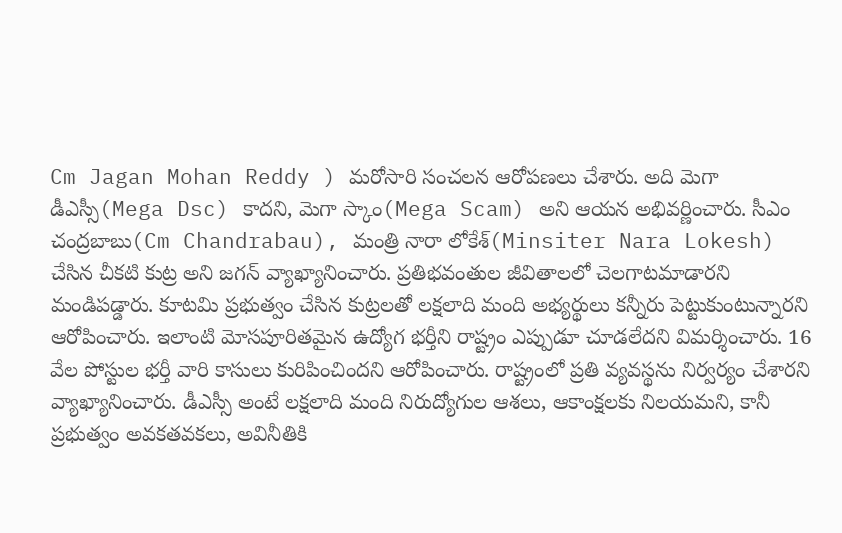Cm Jagan Mohan Reddy ) మరోసారి సంచలన ఆరోపణలు చేశారు. అది మెగా డీఎస్సీ(Mega Dsc) కాదని, మెగా స్కాం(Mega Scam) అని ఆయన అభివర్ణించారు. సీఎం చంద్రబాబు(Cm Chandrabau), మంత్రి నారా లోకేశ్(Minsiter Nara Lokesh) చేసిన చీకటి కుట్ర అని జగన్ వ్యాఖ్యానించారు. ప్రతిభవంతుల జీవితాలలో చెలగాటమాడారని మండిపడ్డారు. కూటమి ప్రభుత్వం చేసిన కుట్రలతో లక్షలాది మంది అభ్యర్థులు కన్నీరు పెట్టుకుంటున్నారని ఆరోపించారు. ఇలాంటి మోసపూరితమైన ఉద్యోగ భర్తీని రాష్ట్రం ఎప్పుడూ చూడలేదని విమర్శించారు. 16 వేల పోస్టుల భర్తీ వారి కాసులు కురిపించిందని ఆరోపించారు. రాష్ట్రంలో ప్రతి వ్యవస్థను నిర్వర్యం చేశారని వ్యాఖ్యానించారు. డీఎస్సీ అంటే లక్షలాది మంది నిరుద్యోగుల ఆశలు, ఆకాంక్షలకు నిలయమని, కానీ ప్రభుత్వం అవకతవకలు, అవినీతికి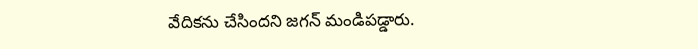వేదికను చేసిందని జగన్ మండిపడ్డారు.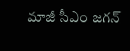మాజీ సీఎం జగన్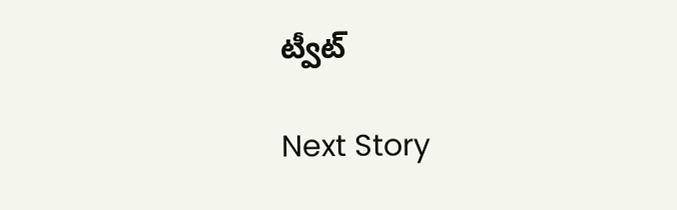ట్వీట్

Next Story